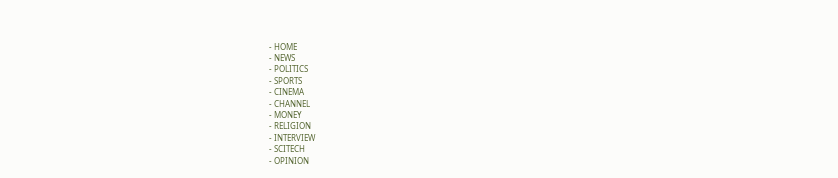- HOME
- NEWS
- POLITICS
- SPORTS
- CINEMA
- CHANNEL
- MONEY
- RELIGION
- INTERVIEW
- SCITECH
- OPINION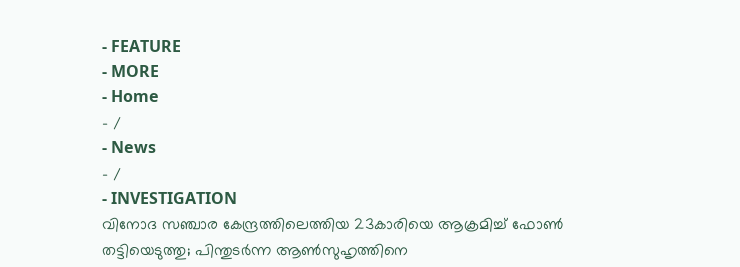- FEATURE
- MORE
- Home
- /
- News
- /
- INVESTIGATION
വിനോദ സഞ്ചാര കേന്ദ്രത്തിലെത്തിയ 23കാരിയെ ആക്രമിച്ച് ഫോൺ തട്ടിയെടുത്തു; പിന്തുടർന്ന ആൺസുഹൃത്തിനെ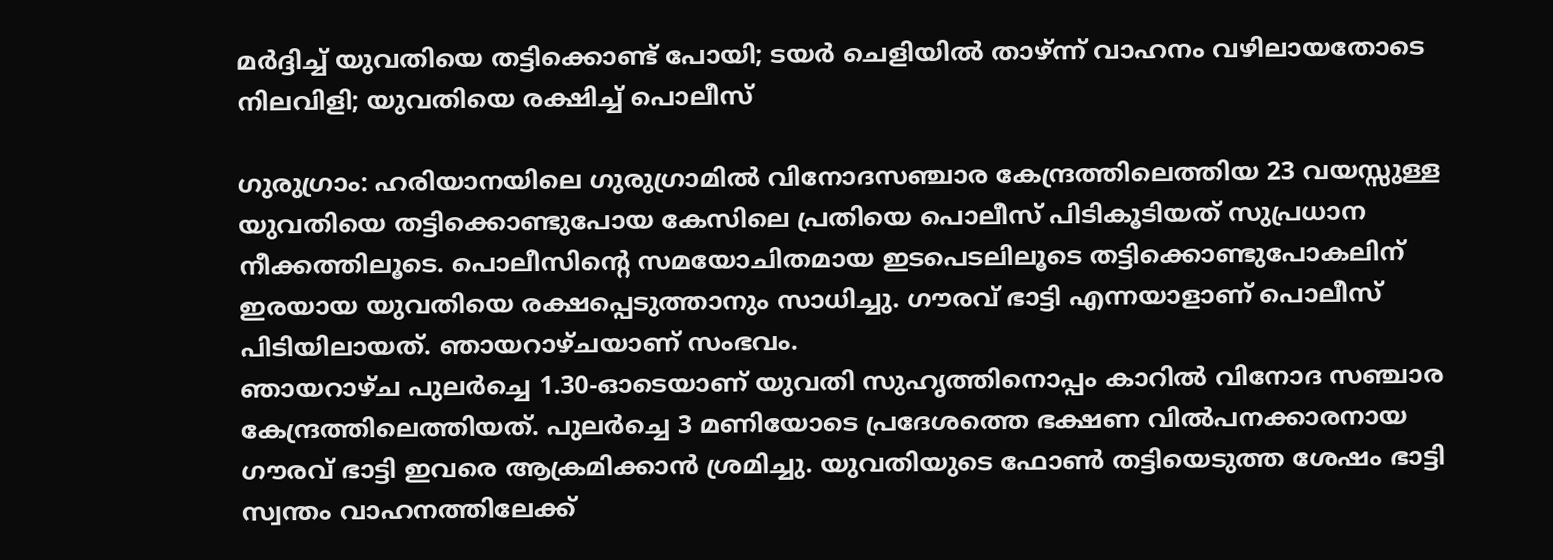മർദ്ദിച്ച് യുവതിയെ തട്ടിക്കൊണ്ട് പോയി; ടയർ ചെളിയിൽ താഴ്ന്ന് വാഹനം വഴിലായതോടെ നിലവിളി; യുവതിയെ രക്ഷിച്ച് പൊലീസ്

ഗുരുഗ്രാം: ഹരിയാനയിലെ ഗുരുഗ്രാമിൽ വിനോദസഞ്ചാര കേന്ദ്രത്തിലെത്തിയ 23 വയസ്സുള്ള യുവതിയെ തട്ടിക്കൊണ്ടുപോയ കേസിലെ പ്രതിയെ പൊലീസ് പിടികൂടിയത് സുപ്രധാന നീക്കത്തിലൂടെ. പൊലീസിന്റെ സമയോചിതമായ ഇടപെടലിലൂടെ തട്ടിക്കൊണ്ടുപോകലിന് ഇരയായ യുവതിയെ രക്ഷപ്പെടുത്താനും സാധിച്ചു. ഗൗരവ് ഭാട്ടി എന്നയാളാണ് പൊലീസ് പിടിയിലായത്. ഞായറാഴ്ചയാണ് സംഭവം.
ഞായറാഴ്ച പുലർച്ചെ 1.30-ഓടെയാണ് യുവതി സുഹൃത്തിനൊപ്പം കാറിൽ വിനോദ സഞ്ചാര കേന്ദ്രത്തിലെത്തിയത്. പുലർച്ചെ 3 മണിയോടെ പ്രദേശത്തെ ഭക്ഷണ വിൽപനക്കാരനായ ഗൗരവ് ഭാട്ടി ഇവരെ ആക്രമിക്കാൻ ശ്രമിച്ചു. യുവതിയുടെ ഫോൺ തട്ടിയെടുത്ത ശേഷം ഭാട്ടി സ്വന്തം വാഹനത്തിലേക്ക്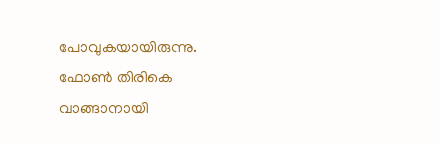പോവുകയായിരുന്നു. ഫോൺ തിരികെ വാങ്ങാനായി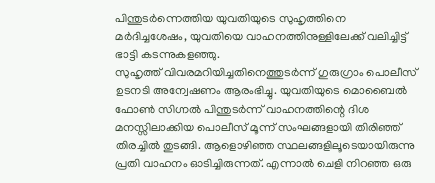പിന്തുടർന്നെത്തിയ യുവതിയുടെ സുഹൃത്തിനെ മർദിച്ചശേഷം, യുവതിയെ വാഹനത്തിനുള്ളിലേക്ക് വലിച്ചിട്ട് ഭാട്ടി കടന്നുകളഞ്ഞു.
സുഹൃത്ത് വിവരമറിയിച്ചതിനെത്തുടർന്ന് ഗുരുഗ്രാം പൊലീസ് ഉടനടി അന്വേഷണം ആരംഭിച്ചു. യുവതിയുടെ മൊബൈൽ ഫോൺ സിഗ്നൽ പിന്തുടർന്ന് വാഹനത്തിന്റെ ദിശ മനസ്സിലാക്കിയ പൊലീസ് മൂന്ന് സംഘങ്ങളായി തിരിഞ്ഞ് തിരച്ചിൽ തുടങ്ങി. ആളൊഴിഞ്ഞ സ്ഥലങ്ങളിലൂടെയായിരുന്നു പ്രതി വാഹനം ഓടിച്ചിരുന്നത്. എന്നാൽ ചെളി നിറഞ്ഞ ഒരു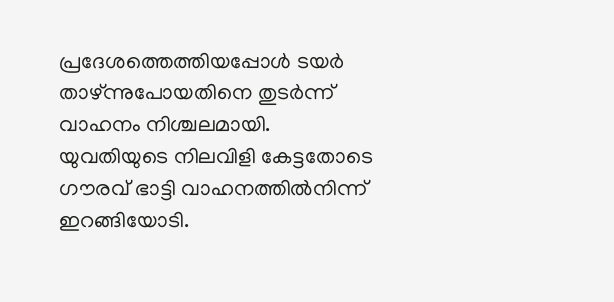പ്രദേശത്തെത്തിയപ്പോൾ ടയർ താഴ്ന്നുപോയതിനെ തുടർന്ന് വാഹനം നിശ്ചലമായി.
യുവതിയുടെ നിലവിളി കേട്ടതോടെ ഗൗരവ് ഭാട്ടി വാഹനത്തിൽനിന്ന് ഇറങ്ങിയോടി.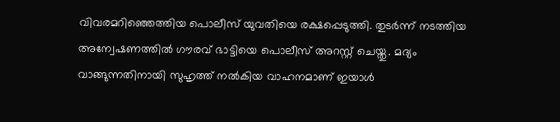വിവരമറിഞ്ഞെത്തിയ പൊലീസ് യുവതിയെ രക്ഷപ്പെടുത്തി. തുടർന്ന് നടത്തിയ അന്വേഷണത്തിൽ ഗൗരവ് ഭാട്ടിയെ പൊലീസ് അറസ്റ്റ് ചെയ്തു. മദ്യം വാങ്ങുന്നതിനായി സുഹൃത്ത് നൽകിയ വാഹനമാണ് ഇയാൾ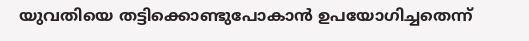യുവതിയെ തട്ടിക്കൊണ്ടുപോകാൻ ഉപയോഗിച്ചതെന്ന്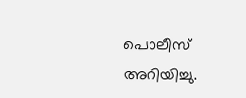പൊലീസ് അറിയിച്ചു.